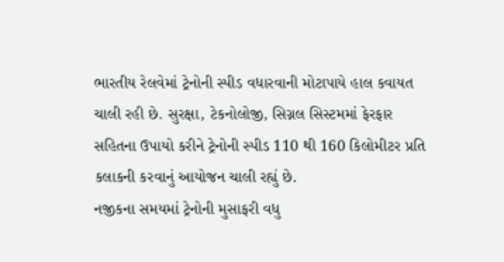ભારતીય રેલવેમાં ટ્રેનોની સ્પીડ વધારવાની મોટાપાયે હાલ કવાયત ચાલી રહી છે. સુરક્ષા, ટેકનોલોજી, સિગ્નલ સિસ્ટમમાં ફેરફાર સહિતના ઉપાયો કરીને ટ્રેનોની સ્પીડ 110 થી 160 કિલોમીટર પ્રતિ કલાકની કરવાનું આયોજન ચાલી રહ્યું છે.
નજીકના સમયમાં ટ્રેનોની મુસાફરી વધુ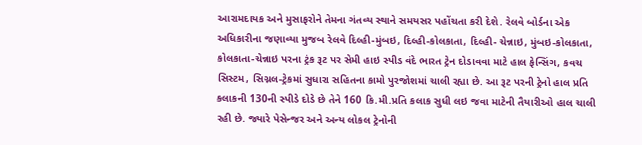આરામદાયક અને મુસાફરોને તેમના ગંતવ્ય સ્થાને સમયસર પહોંચતા કરી દેશે. રેલવે બોર્ડના એક અધિકારીના જણાવ્યા મુજબ રેલવે દિલ્હી-મુંબઇ, દિલ્હી-કોલકાતા, દિલ્હી- ચેન્નાઇ, મુંબઇ-કોલકાતા, કોલકાતા-ચેન્નાઇ પરના ટ્રંક રૂટ પર સેમી હાઇ સ્પીડ વંદે ભારત ટ્રેન દોડાવવા માટે હાલ ફેન્સિંગ, કવચ સિસ્ટમ, સિગ્નલ-ટ્રેકમાં સુધારા સહિતના કામો પુરજોશમાં ચાલી રહ્યા છે. આ રૂટ પરની ટ્રેનો હાલ પ્રતિ કલાકની 130ની સ્પીડે દોડે છે તેને 160 કિ.મી.પ્રતિ કલાક સુધી લઇ જવા માટેની તૈયારીઓ હાલ ચાલી રહી છે. જ્યારે પેસેન્જર અને અન્ય લોકલ ટ્રેનોની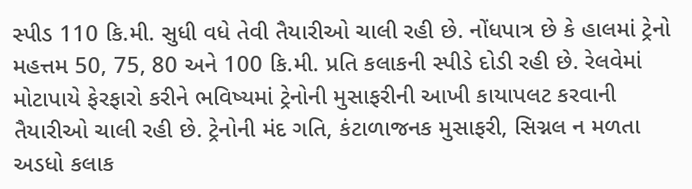સ્પીડ 110 કિ.મી. સુધી વધે તેવી તૈયારીઓ ચાલી રહી છે. નોંધપાત્ર છે કે હાલમાં ટ્રેનો મહત્તમ 50, 75, 80 અને 100 કિ.મી. પ્રતિ કલાકની સ્પીડે દોડી રહી છે. રેલવેમાં મોટાપાયે ફેરફારો કરીને ભવિષ્યમાં ટ્રેનોની મુસાફરીની આખી કાયાપલટ કરવાની તૈયારીઓ ચાલી રહી છે. ટ્રેનોની મંદ ગતિ, કંટાળાજનક મુસાફરી, સિગ્નલ ન મળતા અડધો કલાક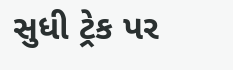સુધી ટ્રેક પર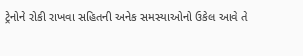ટ્રેનોને રોકી રાખવા સહિતની અનેક સમસ્યાઓનો ઉકેલ આવે તે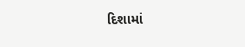દિશામાં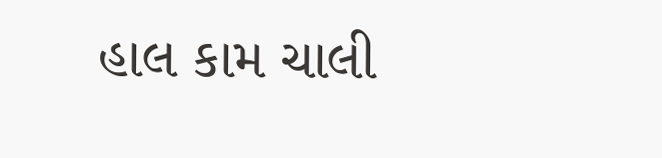હાલ કામ ચાલી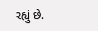રહ્યું છે.